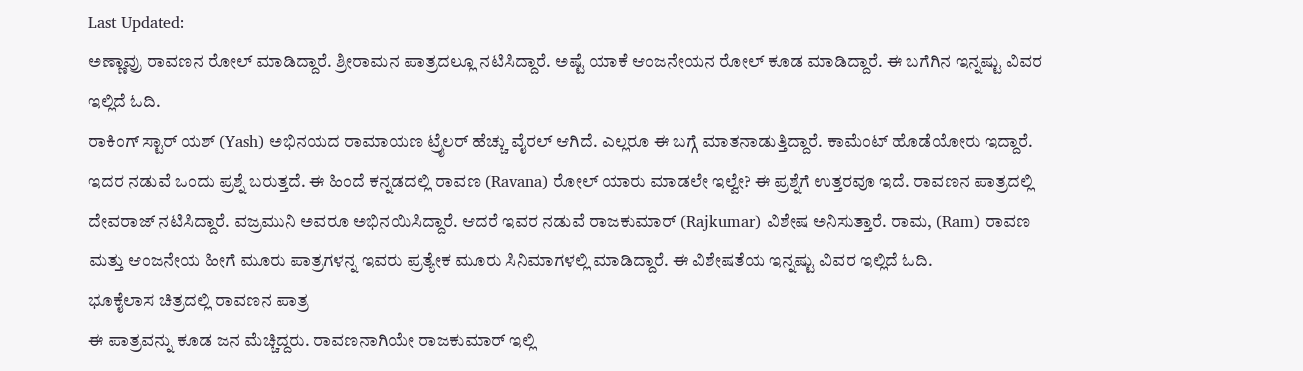Last Updated:
ಅಣ್ಣಾವ್ರು ರಾವಣನ ರೋಲ್ ಮಾಡಿದ್ದಾರೆ. ಶ್ರೀರಾಮನ ಪಾತ್ರದಲ್ಲೂ ನಟಿಸಿದ್ದಾರೆ. ಅಷ್ಟೆ ಯಾಕೆ ಆಂಜನೇಯನ ರೋಲ್ ಕೂಡ ಮಾಡಿದ್ದಾರೆ. ಈ ಬಗೆಗಿನ ಇನ್ನಷ್ಟು ವಿವರ ಇಲ್ಲಿದೆ ಓದಿ.
ರಾಕಿಂಗ್ ಸ್ಟಾರ್ ಯಶ್ (Yash) ಅಭಿನಯದ ರಾಮಾಯಣ ಟ್ರೈಲರ್ ಹೆಚ್ಚು ವೈರಲ್ ಆಗಿದೆ. ಎಲ್ಲರೂ ಈ ಬಗ್ಗೆ ಮಾತನಾಡುತ್ತಿದ್ದಾರೆ. ಕಾಮೆಂಟ್ ಹೊಡೆಯೋರು ಇದ್ದಾರೆ. ಇದರ ನಡುವೆ ಒಂದು ಪ್ರಶ್ನೆ ಬರುತ್ತದೆ. ಈ ಹಿಂದೆ ಕನ್ನಡದಲ್ಲಿ ರಾವಣ (Ravana) ರೋಲ್ ಯಾರು ಮಾಡಲೇ ಇಲ್ವೇ? ಈ ಪ್ರಶ್ನೆಗೆ ಉತ್ತರವೂ ಇದೆ. ರಾವಣನ ಪಾತ್ರದಲ್ಲಿ ದೇವರಾಜ್ ನಟಿಸಿದ್ದಾರೆ. ವಜ್ರಮುನಿ ಅವರೂ ಅಭಿನಯಿಸಿದ್ದಾರೆ. ಆದರೆ ಇವರ ನಡುವೆ ರಾಜಕುಮಾರ್ (Rajkumar) ವಿಶೇಷ ಅನಿಸುತ್ತಾರೆ. ರಾಮ, (Ram) ರಾವಣ ಮತ್ತು ಆಂಜನೇಯ ಹೀಗೆ ಮೂರು ಪಾತ್ರಗಳನ್ನ ಇವರು ಪ್ರತ್ಯೇಕ ಮೂರು ಸಿನಿಮಾಗಳಲ್ಲಿ ಮಾಡಿದ್ದಾರೆ. ಈ ವಿಶೇಷತೆಯ ಇನ್ನಷ್ಟು ವಿವರ ಇಲ್ಲಿದೆ ಓದಿ.
ಭೂಕೈಲಾಸ ಚಿತ್ರದಲ್ಲಿ ರಾವಣನ ಪಾತ್ರ
ಈ ಪಾತ್ರವನ್ನು ಕೂಡ ಜನ ಮೆಚ್ಚಿದ್ದರು. ರಾವಣನಾಗಿಯೇ ರಾಜಕುಮಾರ್ ಇಲ್ಲಿ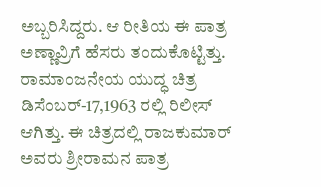ಅಬ್ಬರಿಸಿದ್ದರು. ಆ ರೀತಿಯ ಈ ಪಾತ್ರ ಅಣ್ಣಾವ್ರಿಗೆ ಹೆಸರು ತಂದುಕೊಟ್ಟಿತ್ತು.
ರಾಮಾಂಜನೇಯ ಯುದ್ಧ ಚಿತ್ರ ಡಿಸೆಂಬರ್-17,1963 ರಲ್ಲಿ ರಿಲೀಸ್ ಆಗಿತ್ತು. ಈ ಚಿತ್ರದಲ್ಲಿ ರಾಜಕುಮಾರ್ ಅವರು ಶ್ರೀರಾಮನ ಪಾತ್ರ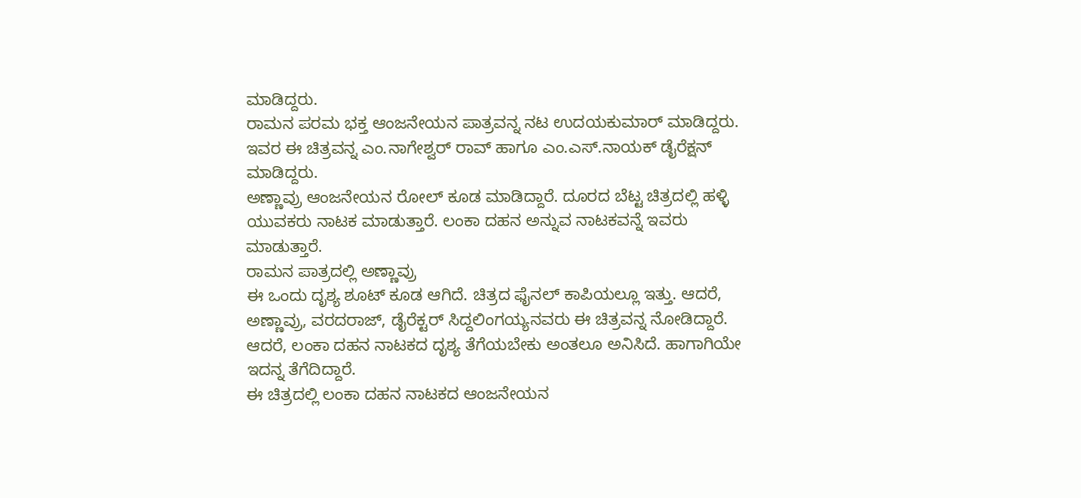ಮಾಡಿದ್ದರು.
ರಾಮನ ಪರಮ ಭಕ್ತ ಆಂಜನೇಯನ ಪಾತ್ರವನ್ನ ನಟ ಉದಯಕುಮಾರ್ ಮಾಡಿದ್ದರು. ಇವರ ಈ ಚಿತ್ರವನ್ನ ಎಂ.ನಾಗೇಶ್ವರ್ ರಾವ್ ಹಾಗೂ ಎಂ.ಎಸ್.ನಾಯಕ್ ಡೈರೆಕ್ಷನ್ ಮಾಡಿದ್ದರು.
ಅಣ್ಣಾವ್ರು ಆಂಜನೇಯನ ರೋಲ್ ಕೂಡ ಮಾಡಿದ್ದಾರೆ. ದೂರದ ಬೆಟ್ಟ ಚಿತ್ರದಲ್ಲಿ ಹಳ್ಳಿ ಯುವಕರು ನಾಟಕ ಮಾಡುತ್ತಾರೆ. ಲಂಕಾ ದಹನ ಅನ್ನುವ ನಾಟಕವನ್ನೆ ಇವರು ಮಾಡುತ್ತಾರೆ.
ರಾಮನ ಪಾತ್ರದಲ್ಲಿ ಅಣ್ಣಾವ್ರು
ಈ ಒಂದು ದೃಶ್ಯ ಶೂಟ್ ಕೂಡ ಆಗಿದೆ. ಚಿತ್ರದ ಫೈನಲ್ ಕಾಪಿಯಲ್ಲೂ ಇತ್ತು. ಆದರೆ, ಅಣ್ಣಾವ್ರು, ವರದರಾಜ್, ಡೈರೆಕ್ಟರ್ ಸಿದ್ದಲಿಂಗಯ್ಯನವರು ಈ ಚಿತ್ರವನ್ನ ನೋಡಿದ್ದಾರೆ. ಆದರೆ, ಲಂಕಾ ದಹನ ನಾಟಕದ ದೃಶ್ಯ ತೆಗೆಯಬೇಕು ಅಂತಲೂ ಅನಿಸಿದೆ. ಹಾಗಾಗಿಯೇ ಇದನ್ನ ತೆಗೆದಿದ್ದಾರೆ.
ಈ ಚಿತ್ರದಲ್ಲಿ ಲಂಕಾ ದಹನ ನಾಟಕದ ಆಂಜನೇಯನ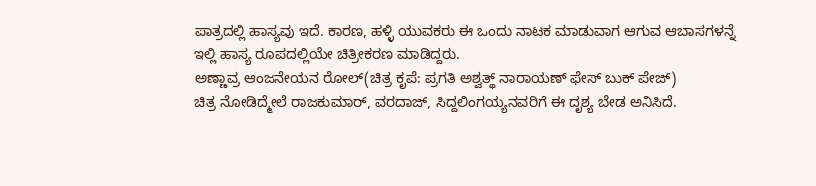ಪಾತ್ರದಲ್ಲಿ ಹಾಸ್ಯವು ಇದೆ. ಕಾರಣ, ಹಳ್ಳಿ ಯುವಕರು ಈ ಒಂದು ನಾಟಕ ಮಾಡುವಾಗ ಆಗುವ ಆಬಾಸಗಳನ್ನೆ ಇಲ್ಲಿ ಹಾಸ್ಯ ರೂಪದಲ್ಲಿಯೇ ಚಿತ್ರೀಕರಣ ಮಾಡಿದ್ದರು.
ಅಣ್ಣಾವ್ರ ಆಂಜನೇಯನ ರೋಲ್(ಚಿತ್ರ ಕೃಪೆ: ಪ್ರಗತಿ ಅಶ್ವತ್ಥ್ ನಾರಾಯಣ್ ಫೇಸ್ ಬುಕ್ ಪೇಜ್)
ಚಿತ್ರ ನೋಡಿದ್ಮೇಲೆ ರಾಜಕುಮಾರ್, ವರದಾಜ್, ಸಿದ್ದಲಿಂಗಯ್ಯನವರಿಗೆ ಈ ದೃಶ್ಯ ಬೇಡ ಅನಿಸಿದೆ.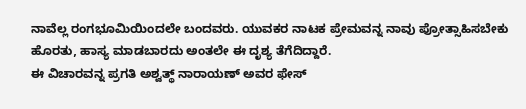ನಾವೆಲ್ಲ ರಂಗಭೂಮಿಯಿಂದಲೇ ಬಂದವರು. ಯುವಕರ ನಾಟಕ ಪ್ರೇಮವನ್ನ ನಾವು ಪ್ರೋತ್ಸಾಹಿಸಬೇಕು ಹೊರತು, ಹಾಸ್ಯ ಮಾಡಬಾರದು ಅಂತಲೇ ಈ ದೃಶ್ಯ ತೆಗೆದಿದ್ದಾರೆ.
ಈ ವಿಚಾರವನ್ನ ಪ್ರಗತಿ ಅಶ್ವತ್ಥ್ ನಾರಾಯಣ್ ಅವರ ಫೇಸ್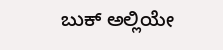ಬುಕ್ ಅಲ್ಲಿಯೇ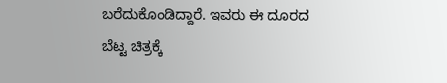ಬರೆದುಕೊಂಡಿದ್ದಾರೆ. ಇವರು ಈ ದೂರದ ಬೆಟ್ಟ ಚಿತ್ರಕ್ಕೆ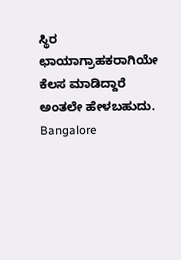ಸ್ಥಿರ ಛಾಯಾಗ್ರಾಹಕರಾಗಿಯೇ ಕೆಲಸ ಮಾಡಿದ್ದಾರೆ ಅಂತಲೇ ಹೇಳಬಹುದು.
Bangalore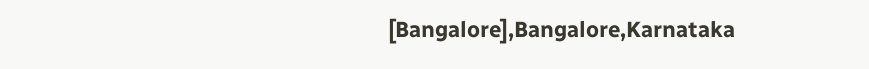[Bangalore],Bangalore,Karnataka